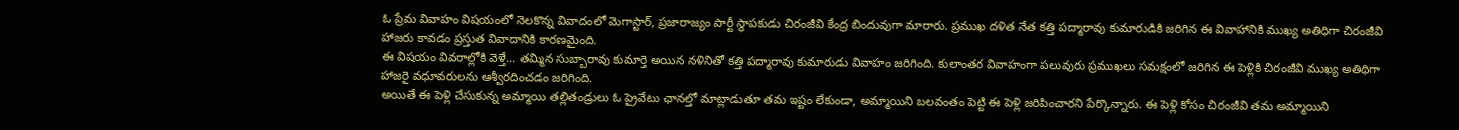ఓ ప్రేమ వివాహం విషయంలో నెలకొన్న వివాదంలో మెగాస్టార్, ప్రజారాజ్యం పార్టీ స్థాపకుడు చిరంజీవి కేంద్ర బిందువుగా మారారు. ప్రముఖ దళిత నేత కత్తి పద్మారావు కుమారుడికి జరిగిన ఈ వివాహానికి ముఖ్య అతిధిగా చిరంజీవి హాజరు కావడం ప్రస్తుత వివాదానికి కారణమైంది.
ఈ విషయం వివరాల్లోకి వెళ్తే... తమ్మిన సుబ్బారావు కుమార్తె అయిన నళినితో కత్తి పద్మారావు కుమారుడు వివాహం జరిగింది. కులాంతర వివాహంగా పలువురు ప్రముఖలు సమక్షంలో జరిగిన ఈ పెళ్లికి చిరంజీవి ముఖ్య అతిథిగా హాజరై వధూవరులను ఆశ్వీరదించడం జరిగింది.
అయితే ఈ పెళ్లి చేసుకున్న అమ్మాయి తల్లితండ్రులు ఓ ప్రైవేటు ఛానల్తో మాట్లాడుతూ తమ ఇష్టం లేకుండా, అమ్మాయిని బలవంతం పెట్టి ఈ పెళ్లి జరిపించారని పేర్కొన్నారు. ఈ పెళ్లి కోసం చిరంజీవి తమ అమ్మాయిని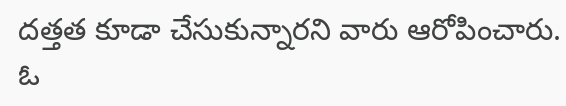దత్తత కూడా చేసుకున్నారని వారు ఆరోపించారు.
ఓ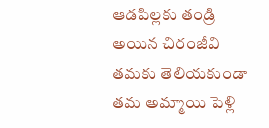ఆడపిల్లకు తండ్రి అయిన చిరంజీవి తమకు తెలియకుండా తమ అమ్మాయి పెళ్లి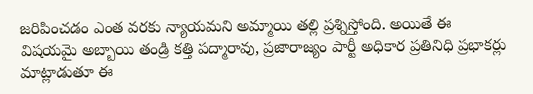జరిపించడం ఎంత వరకు న్యాయమని అమ్మాయి తల్లి ప్రశ్నిస్తోంది. అయితే ఈ విషయమై అబ్బాయి తండ్రి కత్తి పద్మారావు, ప్రజారాజ్యం పార్టీ అధికార ప్రతినిధి ప్రభాకర్లు మాట్లాడుతూ ఈ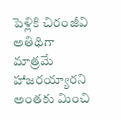పెళ్లికి చిరంజీవి అతిథిగా మాత్రమే హాజరయ్యారని అంతకు మించి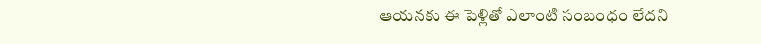ఆయనకు ఈ పెళ్లితో ఎలాంటి సంబంధం లేదని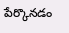పేర్కొనడం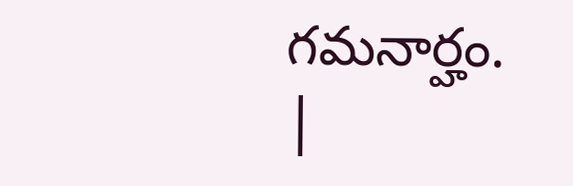గమనార్హం.
|